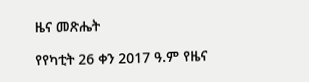ዜና መጽሔት

የየካቲት 26 ቀን 2017 ዓ.ም የዜና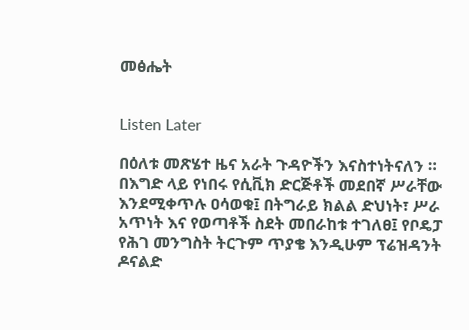መፅሔት


Listen Later

በዕለቱ መጽሄተ ዜና አራት ጉዳዮችን እናስተነትናለን ። በእግድ ላይ የነበሩ የሲቪክ ድርጅቶች መደበኛ ሥራቸው እንደሚቀጥሉ ዐሳወቁ፤ በትግራይ ክልል ድህነት፣ ሥራ አጥነት እና የወጣቶች ስደት መበራከቱ ተገለፀ፤ የቦዴፓ የሕገ መንግስት ትርጉም ጥያቄ እንዲሁም ፕሬዝዳንት ዶናልድ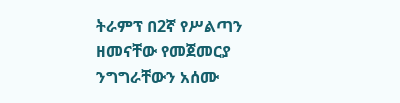ትራምፕ በ2ኛ የሥልጣን ዘመናቸው የመጀመርያ ንግግራቸውን አሰሙ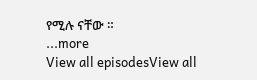የሚሉ ናቸው ።
...more
View all episodesView all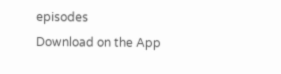episodes
Download on the App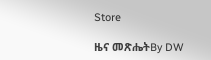Store

ዜና መጽሔትBy DW